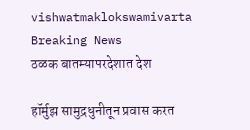vishwatmaklokswamivarta
Breaking News
ठळक बातम्यापरदेशात देश

हॉर्मुझ सामुद्रधुनीतून प्रवास करत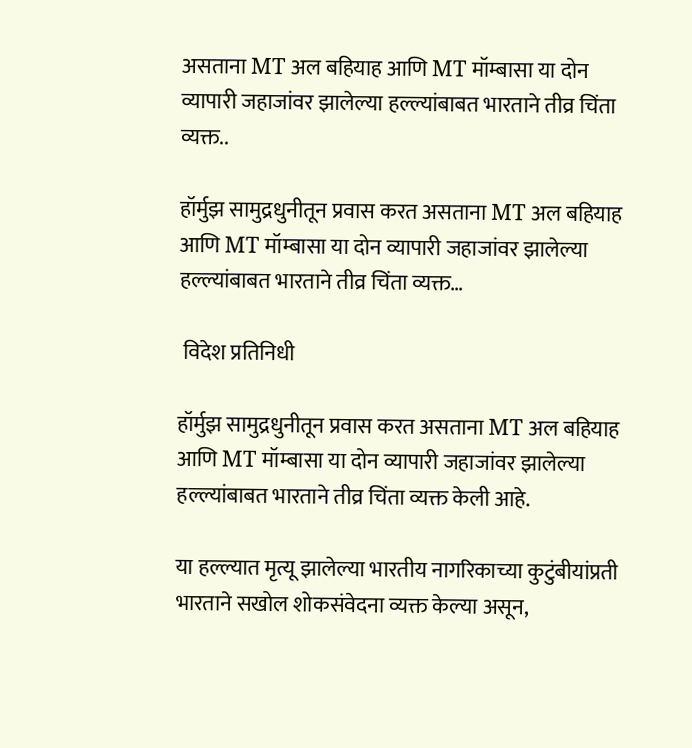असताना MT अल बहियाह आणि MT मॉम्बासा या दोन व्यापारी जहाजांवर झालेल्या हल्ल्यांबाबत भारताने तीव्र चिंता व्यक्त..

हॉर्मुझ सामुद्रधुनीतून प्रवास करत असताना MT अल बहियाह आणि MT मॉम्बासा या दोन व्यापारी जहाजांवर झालेल्या हल्ल्यांबाबत भारताने तीव्र चिंता व्यक्त…

 विदेश प्रतिनिधी

हॉर्मुझ सामुद्रधुनीतून प्रवास करत असताना MT अल बहियाह आणि MT मॉम्बासा या दोन व्यापारी जहाजांवर झालेल्या हल्ल्यांबाबत भारताने तीव्र चिंता व्यक्त केली आहे.

या हल्ल्यात मृत्यू झालेल्या भारतीय नागरिकाच्या कुटुंबीयांप्रती भारताने सखोल शोकसंवेदना व्यक्त केल्या असून,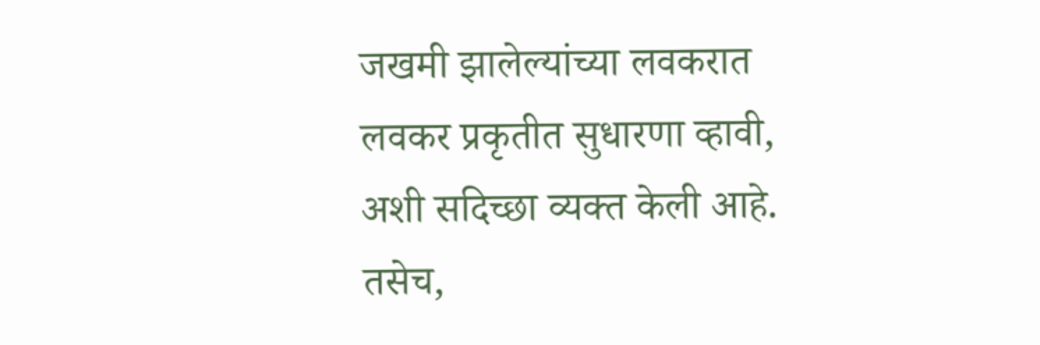जखमी झालेल्यांच्या लवकरात लवकर प्रकृतीत सुधारणा व्हावी, अशी सदिच्छा व्यक्त केली आहे. तसेच,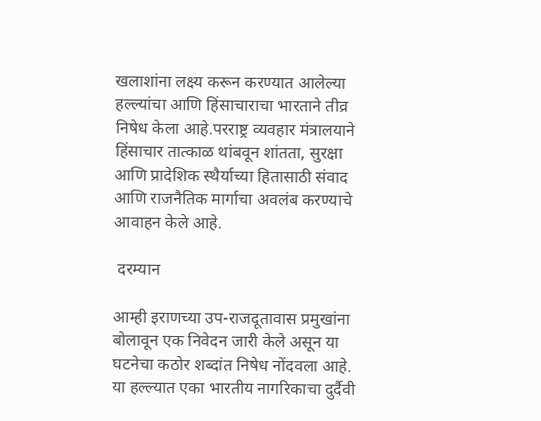खलाशांना लक्ष्य करून करण्यात आलेल्या हल्ल्यांचा आणि हिंसाचाराचा भारताने तीव्र निषेध केला आहे.परराष्ट्र व्यवहार मंत्रालयाने हिंसाचार तात्काळ थांबवून शांतता, सुरक्षा आणि प्रादेशिक स्थैर्याच्या हितासाठी संवाद आणि राजनैतिक मार्गाचा अवलंब करण्याचे आवाहन केले आहे.

 दरम्यान

आम्ही इराणच्या उप-राजदूतावास प्रमुखांना बोलावून एक निवेदन जारी केले असून या घटनेचा कठोर शब्दांत निषेध नोंदवला आहे. या हल्ल्यात एका भारतीय नागरिकाचा दुर्दैवी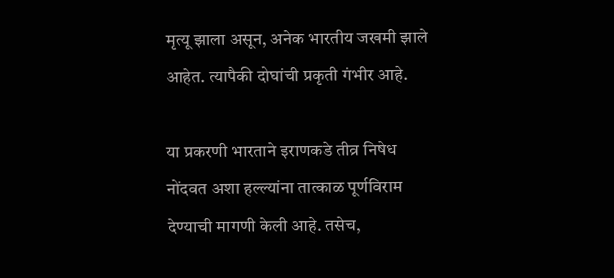मृत्यू झाला असून, अनेक भारतीय जखमी झाले आहेत. त्यापैकी दोघांची प्रकृती गंभीर आहे.

या प्रकरणी भारताने इराणकडे तीव्र निषेध नोंदवत अशा हल्ल्यांना तात्काळ पूर्णविराम देण्याची मागणी केली आहे. तसेच,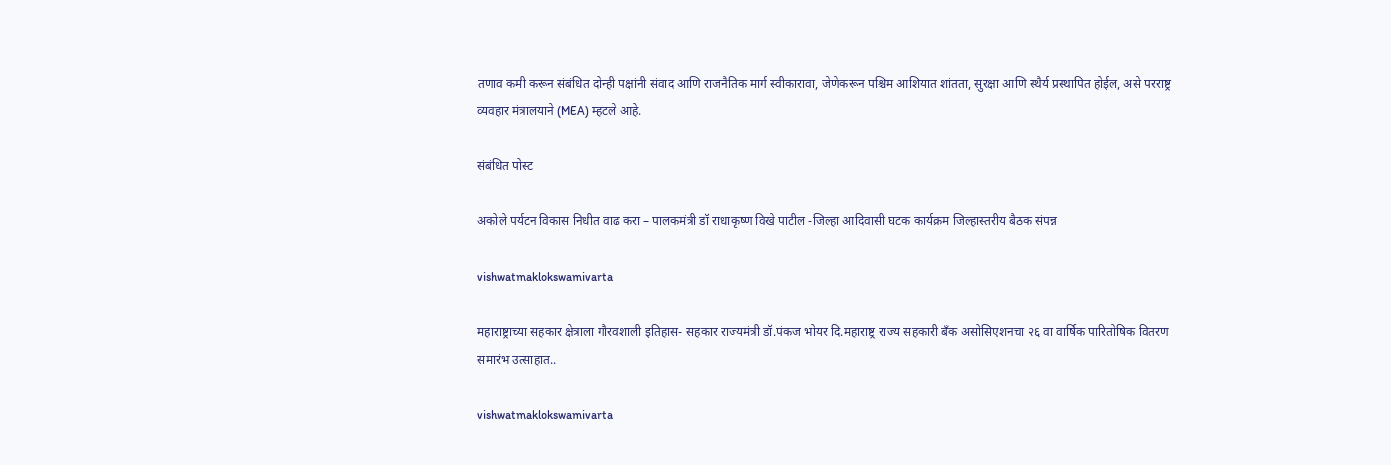तणाव कमी करून संबंधित दोन्ही पक्षांनी संवाद आणि राजनैतिक मार्ग स्वीकारावा, जेणेकरून पश्चिम आशियात शांतता, सुरक्षा आणि स्थैर्य प्रस्थापित होईल, असे परराष्ट्र व्यवहार मंत्रालयाने (MEA) म्हटले आहे.

संबंधित पोस्ट

अकोले पर्यटन विकास निधीत वाढ करा – पालकमंत्री डॉ राधाकृष्ण विखे पाटील -जिल्हा आदिवासी घटक कार्यक्रम जिल्हास्तरीय बैठक संपन्न

vishwatmaklokswamivarta

महाराष्ट्राच्या सहकार क्षेत्राला गौरवशाली इतिहास- सहकार राज्यमंत्री डॉ.पंकज भोयर दि.महाराष्ट्र राज्य सहकारी बँक असोसिएशनचा २६ वा वार्षिक पारितोषिक वितरण समारंभ उत्साहात..

vishwatmaklokswamivarta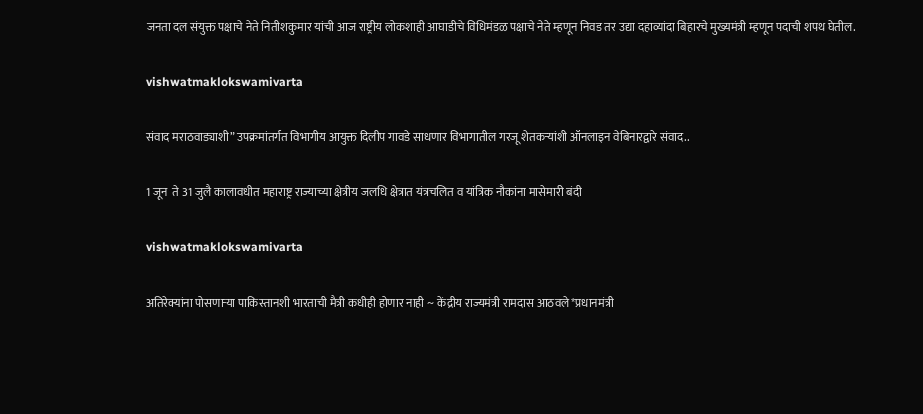जनता दल संयुक्त पक्षाचे नेते नितीशकुमार यांची आज राष्ट्रीय लोकशाही आघाडीचे विधिमंडळ पक्षाचे नेते म्हणून निवड तर उद्या दहाव्यांदा बिहारचे मुख्यमंत्री म्हणून पदाची शपथ घेतील.

vishwatmaklokswamivarta

संवाद मराठवाड्याशी” उपक्रमांतर्गत विभागीय आयुक्त दिलीप गावडे साधणार विभागातील गरजू शेतकऱ्यांशी ऑनलाइन वेबिनारद्वारे संवाद..

1 जून  ते 31 जुलै कालावधीत महाराष्ट्र राज्याच्या क्षेत्रीय जलधि क्षेत्रात यंत्रचलित व यांत्रिक नौकांना मासेमारी बंदी

vishwatmaklokswamivarta

अतिरेक्यांना पोसणाऱ्या पाकिस्तानशी भारताची मैत्री कधीही होणार नाही ~ केंद्रीय राज्यमंत्री रामदास आठवले*प्रधानमंत्री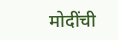मोदींची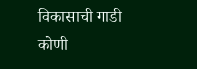विकासाची गाडी कोणी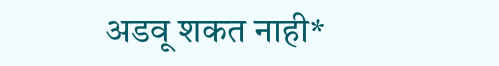अडवू शकत नाही*